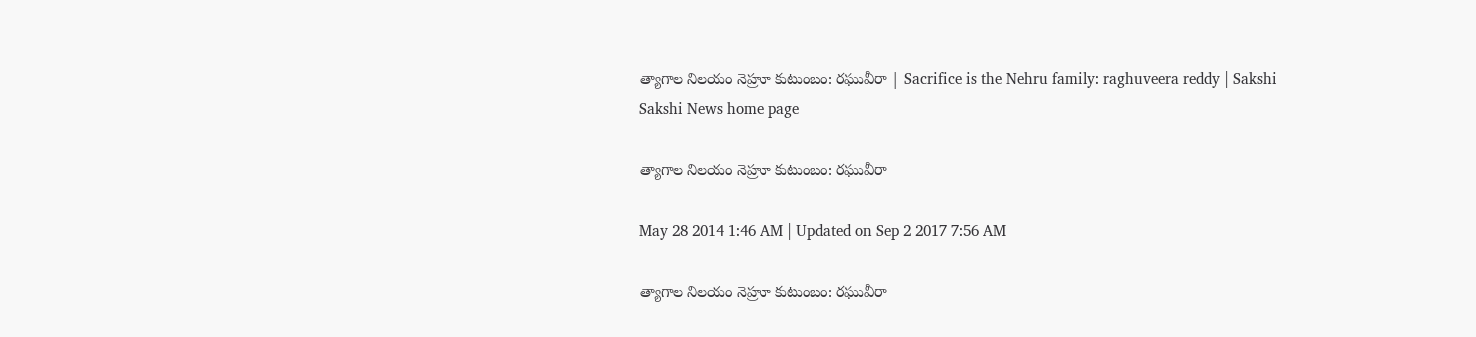త్యాగాల నిలయం నెహ్రూ కుటుంబం: రఘువీరా | Sacrifice is the Nehru family: raghuveera reddy | Sakshi
Sakshi News home page

త్యాగాల నిలయం నెహ్రూ కుటుంబం: రఘువీరా

May 28 2014 1:46 AM | Updated on Sep 2 2017 7:56 AM

త్యాగాల నిలయం నెహ్రూ కుటుంబం: రఘువీరా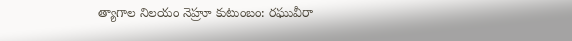త్యాగాల నిలయం నెహ్రూ కుటుంబం: రఘువీరా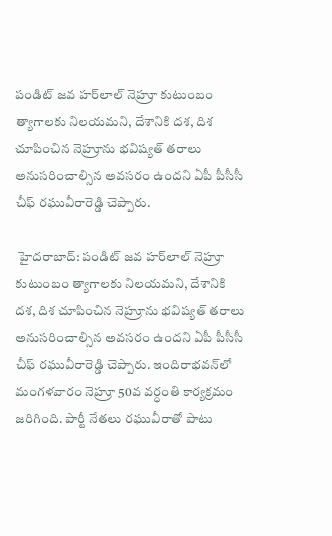పండిట్ జవ హర్‌లాల్ నెహ్రూ కుటుంబం త్యాగాలకు నిలయమని, దేశానికి దశ, దిశ చూపించిన నెహ్రూను భవిష్యత్ తరాలు అనుసరించాల్సిన అవసరం ఉందని ఏపీ పీసీసీ చీఫ్ రఘువీరారెడ్డి చెప్పారు.

 హైదరాబాద్: పండిట్ జవ హర్‌లాల్ నెహ్రూ కుటుంబం త్యాగాలకు నిలయమని, దేశానికి దశ, దిశ చూపించిన నెహ్రూను భవిష్యత్ తరాలు అనుసరించాల్సిన అవసరం ఉందని ఏపీ పీసీసీ చీఫ్ రఘువీరారెడ్డి చెప్పారు. ఇందిరాభవన్‌లో మంగళవారం నెహ్రూ 50వ వర్ధంతి కార్యక్రమం జరిగింది. పార్టీ నేతలు రఘువీరాతో పాటు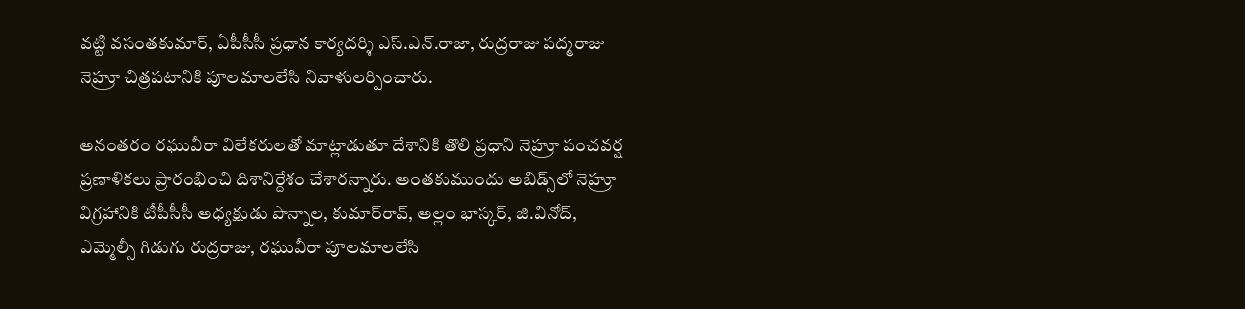వట్టి వసంతకుమార్, ఏపీసీసీ ప్రధాన కార్యదర్శి ఎస్.ఎన్.రాజా, రుద్రరాజు పద్మరాజు నెహ్రూ చిత్రపటానికి పూలమాలలేసి నివాళులర్పించారు.

అనంతరం రఘువీరా విలేకరులతో మాట్లాడుతూ దేశానికి తొలి ప్రధాని నెహ్రూ పంచవర్ష ప్రణాళికలు ప్రారంభించి దిశానిర్దేశం చేశారన్నారు. అంతకుముందు అబిడ్స్‌లో నెహ్రూ విగ్రహానికి టీపీసీసీ అధ్యక్షుడు పొన్నాల, కుమార్‌రావ్, అల్లం భాస్కర్, జి.వినోద్, ఎమ్మెల్సీ గిడుగు రుద్రరాజు, రఘువీరా పూలమాలలేసి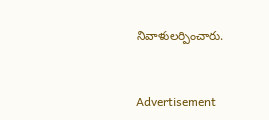నివాళులర్పించారు.


Advertisement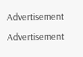Advertisement
Advertisement